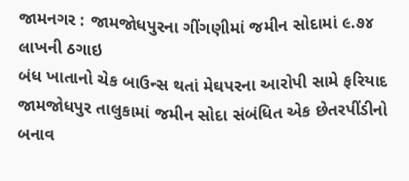જામનગર : જામજોધપુરના ગીંગણીમાં જમીન સોદામાં ૯.૭૪ લાખની ઠગાઇ
બંધ ખાતાનો ચેક બાઉન્સ થતાં મેઘપરના આરોપી સામે ફરિયાદ
જામજોધપુર તાલુકામાં જમીન સોદા સંબંધિત એક છેતરપીંડીનો બનાવ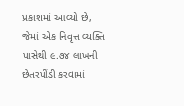પ્રકાશમાં આવ્યો છે, જેમાં એક નિવૃત્ત વ્યક્તિ પાસેથી ૯.૭૪ લાખની છેતરપીંડી કરવામાં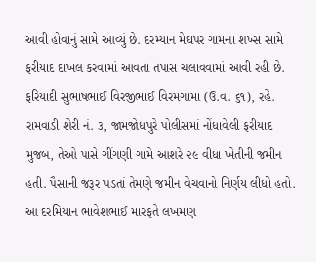આવી હોવાનું સામે આવ્યું છે. દરમ્યાન મેઘપર ગામના શખ્સ સામે ફરીયાદ દાખલ કરવામાં આવતા તપાસ ચલાવવામાં આવી રહી છે.
ફરિયાદી સુભાષભાઈ વિરજીભાઈ વિરમગામા (ઉ.વ. ૬૧), રહે. રામવાડી શેરી નં. ૩, જામજોધપુરે પોલીસમાં નોંધાવેલી ફરીયાદ મુજબ, તેઓ પાસે ગીંગણી ગામે આશરે ૨૯ વીધા ખેતીની જમીન હતી. પૈસાની જરૂર પડતાં તેમણે જમીન વેચવાનો નિર્ણય લીધો હતો.
આ દરમિયાન ભાવેશભાઈ મારફતે લખમણ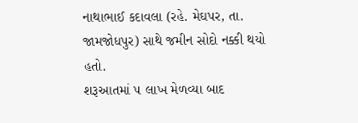નાથાભાઈ કદાવલા (રહે. મેઘપર, તા. જામજોધપુર) સાથે જમીન સોદો નક્કી થયો હતો.
શરૂઆતમાં ૫ લાખ મેળવ્યા બાદ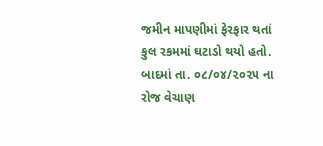જમીન માપણીમાં ફેરફાર થતાં કુલ રકમમાં ઘટાડો થયો હતો. બાદમાં તા. ૦૮/૦૪/૨૦૨૫ ના રોજ વેચાણ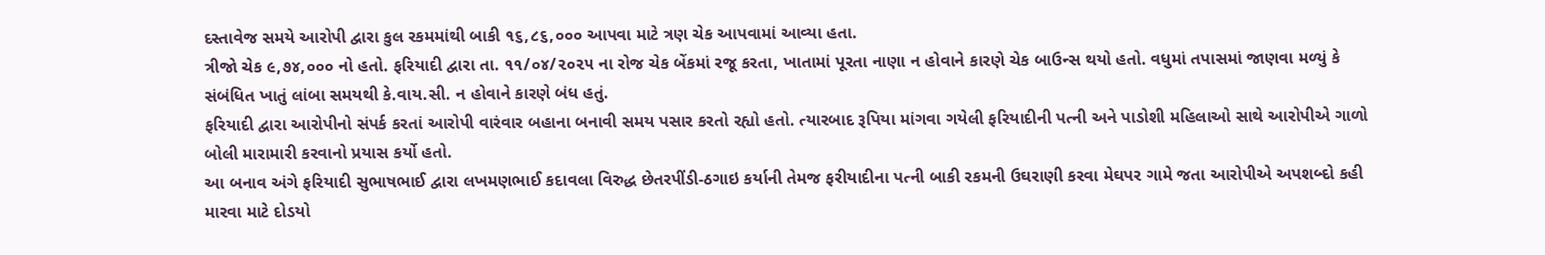દસ્તાવેજ સમયે આરોપી દ્વારા કુલ રકમમાંથી બાકી ૧૬,૮૬,૦૦૦ આપવા માટે ત્રણ ચેક આપવામાં આવ્યા હતા.
ત્રીજો ચેક ૯,૭૪,૦૦૦ નો હતો. ફરિયાદી દ્વારા તા. ૧૧/૦૪/૨૦૨૫ ના રોજ ચેક બેંકમાં રજૂ કરતા, ખાતામાં પૂરતા નાણા ન હોવાને કારણે ચેક બાઉન્સ થયો હતો. વધુમાં તપાસમાં જાણવા મળ્યું કે સંબંધિત ખાતું લાંબા સમયથી કે.વાય.સી. ન હોવાને કારણે બંધ હતું.
ફરિયાદી દ્વારા આરોપીનો સંપર્ક કરતાં આરોપી વારંવાર બહાના બનાવી સમય પસાર કરતો રહ્યો હતો. ત્યારબાદ રૂપિયા માંગવા ગયેલી ફરિયાદીની પત્ની અને પાડોશી મહિલાઓ સાથે આરોપીએ ગાળો બોલી મારામારી કરવાનો પ્રયાસ કર્યો હતો.
આ બનાવ અંગે ફરિયાદી સુભાષભાઈ દ્વારા લખમણભાઈ કદાવલા વિરુદ્ધ છેતરપીંડી-ઠગાઇ કર્યાની તેમજ ફરીયાદીના પત્ની બાકી રકમની ઉઘરાણી કરવા મેઘપર ગામે જતા આરોપીએ અપશબ્દો કહી મારવા માટે દોડયો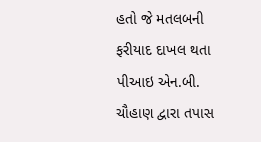હતો જે મતલબની ફરીયાદ દાખલ થતા પીઆઇ એન.બી. ચૌહાણ દ્વારા તપાસ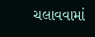ચલાવવામાં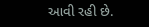આવી રહી છે.